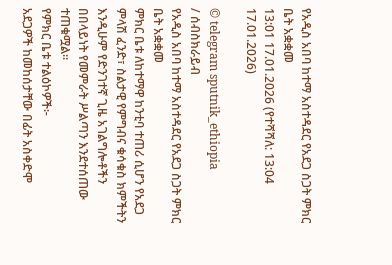የአዲስ አበባ ከተማ አስተዳደር የአደጋ ስጋት ምክር ቤት አቋቋመ
13:01 17.01.2026 (የተሻሻለ: 13:04 17.01.2026)

© telegram sputnik_ethiopia
/ ሰብስክራይብ
የአዲስ አበባ ከተማ አስተዳደር የአደጋ ስጋት ምክር ቤት አቋቋመ
ምክር ቤቱ ለከተማዋ ከንቲባ ተጠሪ ሲሆን የአደጋ ምላሽ ፈንድ፣ ስልታዊ የምግብና ቁሳቁስ ክምችትን እንዲሁም የድንገተኛ ጊዜ አገልግሎቶችን በበላይነት የመምራት ሥልጣን እንደተሰጠው ተጠቁሟል።
የምክር ቤቱ ተልዕኮዎች፦
አደጋዎች ከመከሰታቸው በፊት አስቀድሞ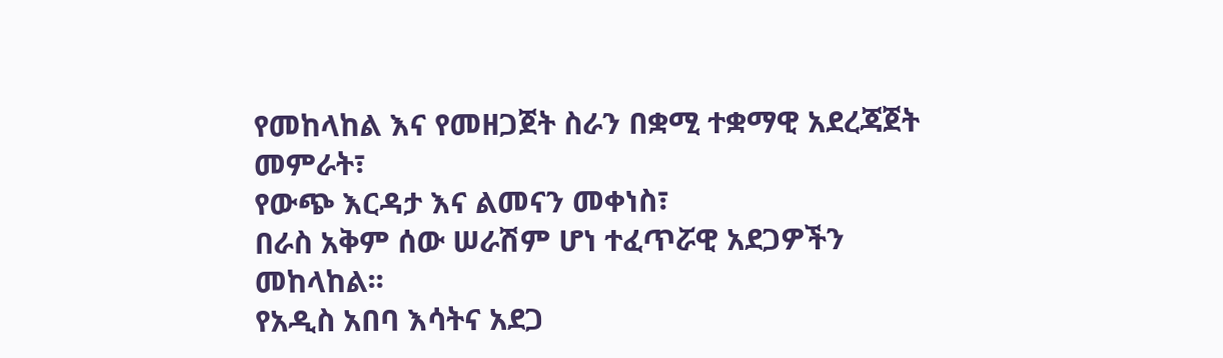የመከላከል እና የመዘጋጀት ስራን በቋሚ ተቋማዊ አደረጃጀት መምራት፣
የውጭ እርዳታ እና ልመናን መቀነስ፣
በራስ አቅም ሰው ሠራሽም ሆነ ተፈጥሯዊ አደጋዎችን መከላከል፡፡
የአዲስ አበባ እሳትና አደጋ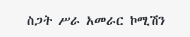ስጋት ሥራ አመራር ኮሚሽን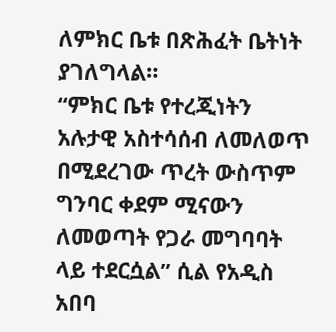ለምክር ቤቱ በጽሕፈት ቤትነት ያገለግላል።
“ምክር ቤቱ የተረጂነትን አሉታዊ አስተሳሰብ ለመለወጥ በሚደረገው ጥረት ውስጥም ግንባር ቀደም ሚናውን ለመወጣት የጋራ መግባባት ላይ ተደርሷል” ሲል የአዲስ አበባ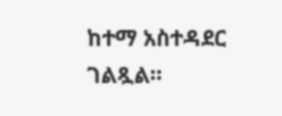ከተማ አስተዳደር ገልጿል።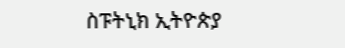ስፑትኒክ ኢትዮጵያ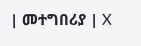| መተግበሪያ | X